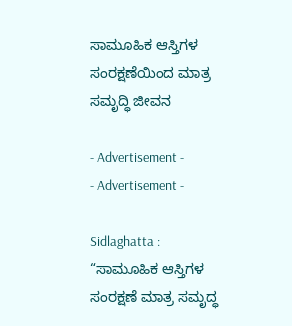ಸಾಮೂಹಿಕ ಆಸ್ತಿಗಳ ಸಂರಕ್ಷಣೆಯಿಂದ ಮಾತ್ರ ಸಮೃದ್ಧಿ ಜೀವನ

- Advertisement -
- Advertisement -

Sidlaghatta : “ಸಾಮೂಹಿಕ ಆಸ್ತಿಗಳ ಸಂರಕ್ಷಣೆ ಮಾತ್ರ ಸಮೃದ್ಧ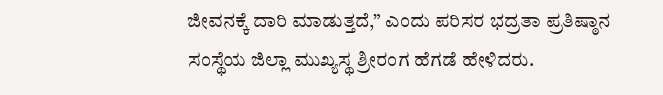ಜೀವನಕ್ಕೆ ದಾರಿ ಮಾಡುತ್ತದೆ,” ಎಂದು ಪರಿಸರ ಭದ್ರತಾ ಪ್ರತಿಷ್ಠಾನ ಸಂಸ್ಥೆಯ ಜಿಲ್ಲಾ ಮುಖ್ಯಸ್ಥ ಶ್ರೀರಂಗ ಹೆಗಡೆ ಹೇಳಿದರು.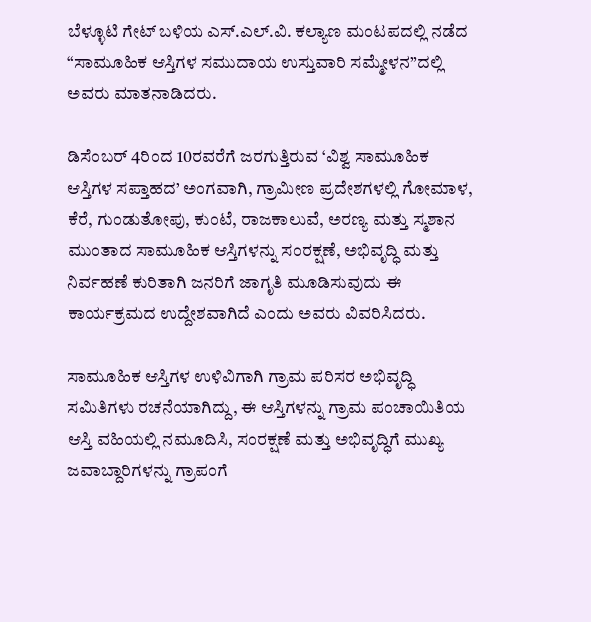ಬೆಳ್ಳೂಟಿ ಗೇಟ್ ಬಳಿಯ ಎಸ್.ಎಲ್.ವಿ. ಕಲ್ಯಾಣ ಮಂಟಪದಲ್ಲಿ ನಡೆದ “ಸಾಮೂಹಿಕ ಆಸ್ತಿಗಳ ಸಮುದಾಯ ಉಸ್ತುವಾರಿ ಸಮ್ಮೇಳನ”ದಲ್ಲಿ ಅವರು ಮಾತನಾಡಿದರು.

ಡಿಸೆಂಬರ್ 4ರಿಂದ 10ರವರೆಗೆ ಜರಗುತ್ತಿರುವ ‘ವಿಶ್ವ ಸಾಮೂಹಿಕ ಆಸ್ತಿಗಳ ಸಪ್ತಾಹದ’ ಅಂಗವಾಗಿ, ಗ್ರಾಮೀಣ ಪ್ರದೇಶಗಳಲ್ಲಿ ಗೋಮಾಳ, ಕೆರೆ, ಗುಂಡುತೋಪು, ಕುಂಟೆ, ರಾಜಕಾಲುವೆ, ಅರಣ್ಯ ಮತ್ತು ಸ್ಮಶಾನ ಮುಂತಾದ ಸಾಮೂಹಿಕ ಆಸ್ತಿಗಳನ್ನು ಸಂರಕ್ಷಣೆ, ಅಭಿವೃದ್ಧಿ ಮತ್ತು ನಿರ್ವಹಣೆ ಕುರಿತಾಗಿ ಜನರಿಗೆ ಜಾಗೃತಿ ಮೂಡಿಸುವುದು ಈ ಕಾರ್ಯಕ್ರಮದ ಉದ್ದೇಶವಾಗಿದೆ ಎಂದು ಅವರು ವಿವರಿಸಿದರು.

ಸಾಮೂಹಿಕ ಆಸ್ತಿಗಳ ಉಳಿವಿಗಾಗಿ ಗ್ರಾಮ ಪರಿಸರ ಅಭಿವೃದ್ಧಿ ಸಮಿತಿಗಳು ರಚನೆಯಾಗಿದ್ದು, ಈ ಆಸ್ತಿಗಳನ್ನು ಗ್ರಾಮ ಪಂಚಾಯಿತಿಯ ಆಸ್ತಿ ವಹಿಯಲ್ಲಿ ನಮೂದಿಸಿ, ಸಂರಕ್ಷಣೆ ಮತ್ತು ಅಭಿವೃದ್ಧಿಗೆ ಮುಖ್ಯ ಜವಾಬ್ದಾರಿಗಳನ್ನು ಗ್ರಾಪಂಗೆ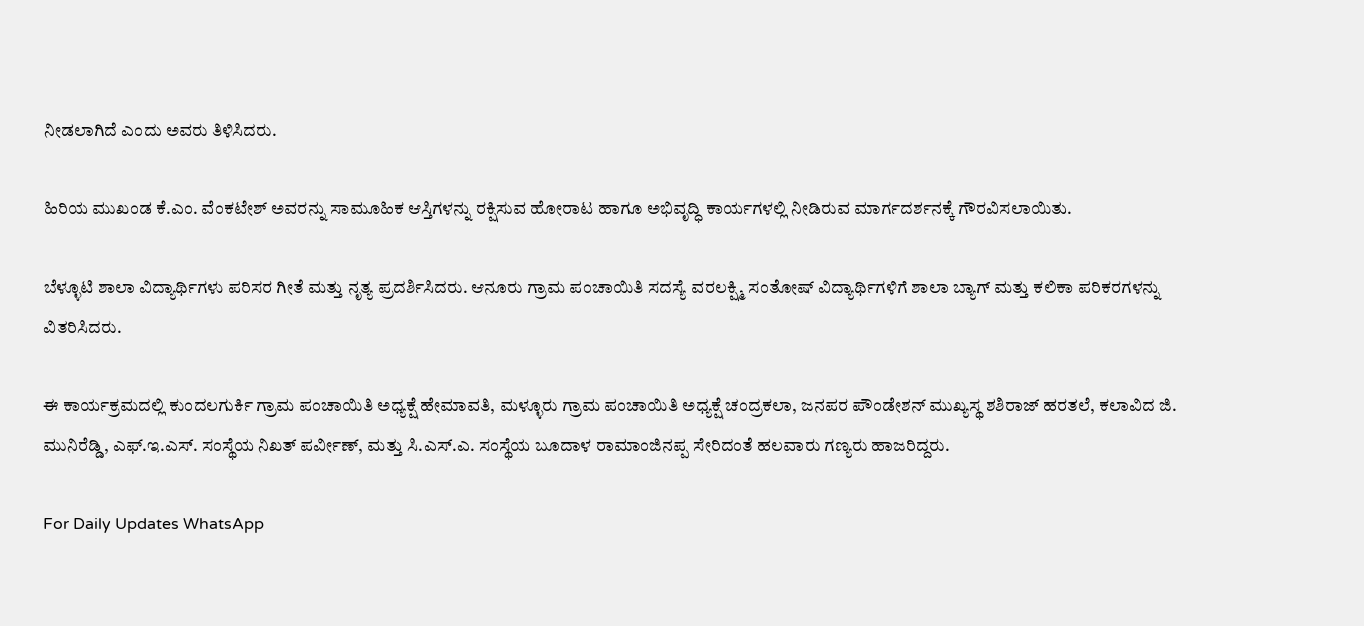ನೀಡಲಾಗಿದೆ ಎಂದು ಅವರು ತಿಳಿಸಿದರು.

ಹಿರಿಯ ಮುಖಂಡ ಕೆ.ಎಂ. ವೆಂಕಟೇಶ್ ಅವರನ್ನು ಸಾಮೂಹಿಕ ಆಸ್ತಿಗಳನ್ನು ರಕ್ಷಿಸುವ ಹೋರಾಟ ಹಾಗೂ ಅಭಿವೃದ್ಧಿ ಕಾರ್ಯಗಳಲ್ಲಿ ನೀಡಿರುವ ಮಾರ್ಗದರ್ಶನಕ್ಕೆ ಗೌರವಿಸಲಾಯಿತು.

ಬೆಳ್ಳೂಟಿ ಶಾಲಾ ವಿದ್ಯಾರ್ಥಿಗಳು ಪರಿಸರ ಗೀತೆ ಮತ್ತು ನೃತ್ಯ ಪ್ರದರ್ಶಿಸಿದರು. ಆನೂರು ಗ್ರಾಮ ಪಂಚಾಯಿತಿ ಸದಸ್ಯೆ ವರಲಕ್ಷ್ಮಿ ಸಂತೋಷ್ ವಿದ್ಯಾರ್ಥಿಗಳಿಗೆ ಶಾಲಾ ಬ್ಯಾಗ್ ಮತ್ತು ಕಲಿಕಾ ಪರಿಕರಗಳನ್ನು ವಿತರಿಸಿದರು.

ಈ ಕಾರ್ಯಕ್ರಮದಲ್ಲಿ ಕುಂದಲಗುರ್ಕಿ ಗ್ರಾಮ ಪಂಚಾಯಿತಿ ಅಧ್ಯಕ್ಷೆ ಹೇಮಾವತಿ, ಮಳ್ಳೂರು ಗ್ರಾಮ ಪಂಚಾಯಿತಿ ಅಧ್ಯಕ್ಷೆ ಚಂದ್ರಕಲಾ, ಜನಪರ ಪೌಂಡೇಶನ್ ಮುಖ್ಯಸ್ಥ ಶಶಿರಾಜ್ ಹರತಲೆ, ಕಲಾವಿದ ಜಿ. ಮುನಿರೆಡ್ಡಿ, ಎಫ್.ಇ.ಎಸ್. ಸಂಸ್ಥೆಯ ನಿಖತ್ ಪರ್ವೀಣ್, ಮತ್ತು ಸಿ.ಎಸ್.ಎ. ಸಂಸ್ಥೆಯ ಬೂದಾಳ ರಾಮಾಂಜಿನಪ್ಪ ಸೇರಿದಂತೆ ಹಲವಾರು ಗಣ್ಯರು ಹಾಜರಿದ್ದರು.

For Daily Updates WhatsApp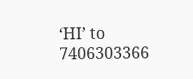‘HI’ to 7406303366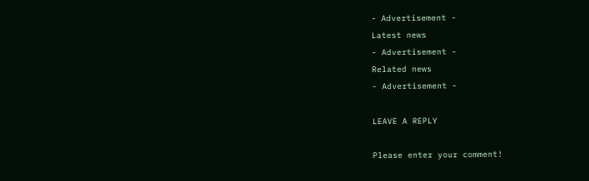- Advertisement -
Latest news
- Advertisement -
Related news
- Advertisement -

LEAVE A REPLY

Please enter your comment!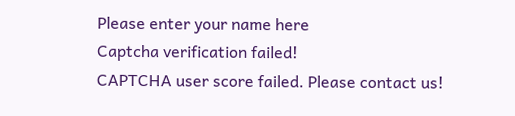Please enter your name here
Captcha verification failed!
CAPTCHA user score failed. Please contact us!